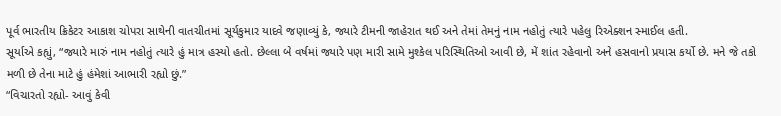પૂર્વ ભારતીય ક્રિકેટર આકાશ ચોપરા સાથેની વાતચીતમાં સૂર્યકુમાર યાદવે જણાવ્યું કે, જ્યારે ટીમની જાહેરાત થઈ અને તેમાં તેમનું નામ નહોતું ત્યારે પહેલુ રિએક્શન સ્માઈલ હતી.
સૂર્યાએ કહ્યું, “જ્યારે મારું નામ નહોતું ત્યારે હું માત્ર હસ્યો હતો. છેલ્લા બે વર્ષમાં જ્યારે પણ મારી સામે મુશ્કેલ પરિસ્થિતિઓ આવી છે, મેં શાંત રહેવાનો અને હસવાનો પ્રયાસ કર્યો છે. મને જે તકો મળી છે તેના માટે હું હંમેશાં આભારી રહ્યો છું.”
“વિચારતો રહ્યો- આવું કેવી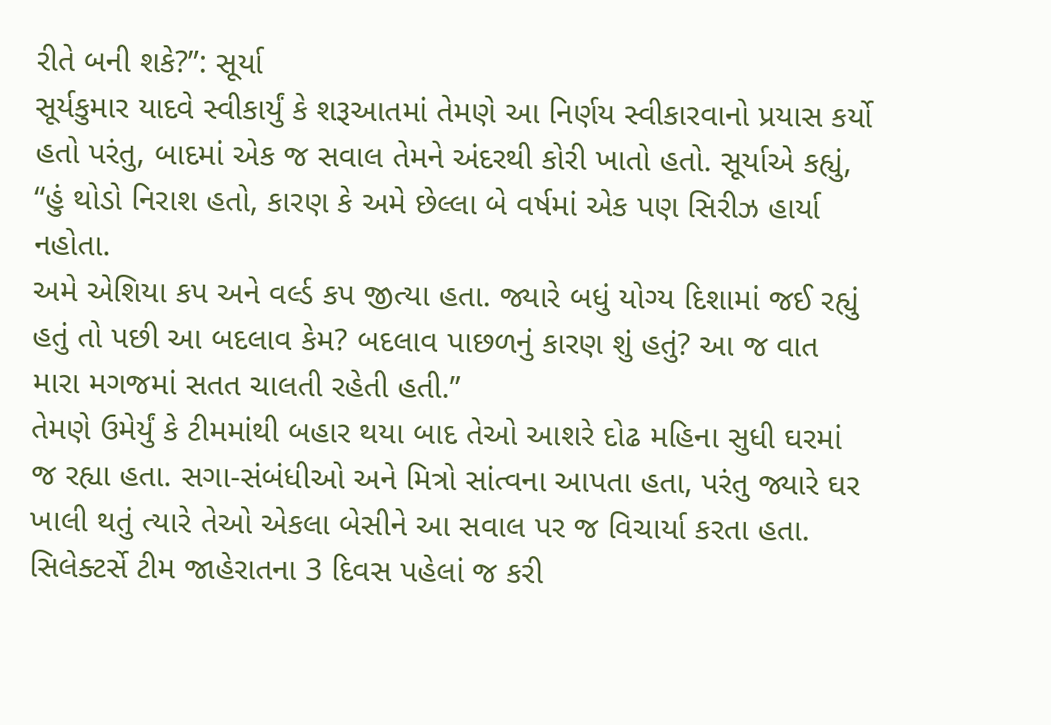રીતે બની શકે?”: સૂર્યા
સૂર્યકુમાર યાદવે સ્વીકાર્યું કે શરૂઆતમાં તેમણે આ નિર્ણય સ્વીકારવાનો પ્રયાસ કર્યો હતો પરંતુ, બાદમાં એક જ સવાલ તેમને અંદરથી કોરી ખાતો હતો. સૂર્યાએ કહ્યું, “હું થોડો નિરાશ હતો, કારણ કે અમે છેલ્લા બે વર્ષમાં એક પણ સિરીઝ હાર્યા નહોતા.
અમે એશિયા કપ અને વર્લ્ડ કપ જીત્યા હતા. જ્યારે બધું યોગ્ય દિશામાં જઈ રહ્યું હતું તો પછી આ બદલાવ કેમ? બદલાવ પાછળનું કારણ શું હતું? આ જ વાત મારા મગજમાં સતત ચાલતી રહેતી હતી.”
તેમણે ઉમેર્યું કે ટીમમાંથી બહાર થયા બાદ તેઓ આશરે દોઢ મહિના સુધી ઘરમાં જ રહ્યા હતા. સગા-સંબંધીઓ અને મિત્રો સાંત્વના આપતા હતા, પરંતુ જ્યારે ઘર ખાલી થતું ત્યારે તેઓ એકલા બેસીને આ સવાલ પર જ વિચાર્યા કરતા હતા.
સિલેક્ટર્સે ટીમ જાહેરાતના 3 દિવસ પહેલાં જ કરી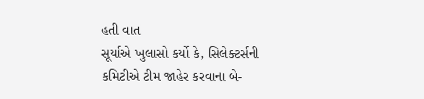હતી વાત
સૂર્યાએ ખુલાસો કર્યો કે, સિલેક્ટર્સની કમિટીએ ટીમ જાહેર કરવાના બે-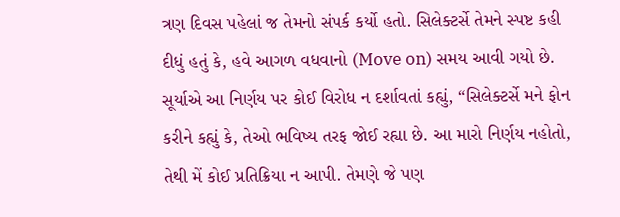ત્રણ દિવસ પહેલાં જ તેમનો સંપર્ક કર્યો હતો. સિલેક્ટર્સે તેમને સ્પષ્ટ કહી દીધું હતું કે, હવે આગળ વધવાનો (Move on) સમય આવી ગયો છે.
સૂર્યાએ આ નિર્ણય પર કોઈ વિરોધ ન દર્શાવતાં કહ્યું, “સિલેક્ટર્સે મને ફોન કરીને કહ્યું કે, તેઓ ભવિષ્ય તરફ જોઈ રહ્યા છે. આ મારો નિર્ણય નહોતો, તેથી મેં કોઈ પ્રતિક્રિયા ન આપી. તેમણે જે પણ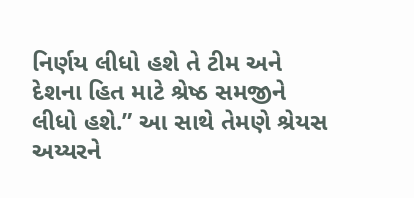નિર્ણય લીધો હશે તે ટીમ અને દેશના હિત માટે શ્રેષ્ઠ સમજીને લીધો હશે.” આ સાથે તેમણે શ્રેયસ અય્યરને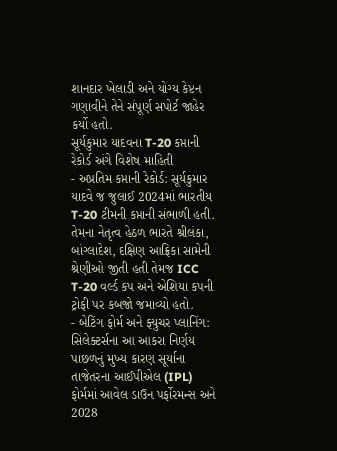શાનદાર ખેલાડી અને યોગ્ય કેપ્ટન ગણાવીને તેને સંપૂર્ણ સપોર્ટ જાહેર કર્યો હતો.
સૂર્યકુમાર યાદવના T-20 કપ્તાની રેકોર્ડ અંગે વિશેષ માહિતી
- અપ્રતિમ કપ્તાની રેકોર્ડ: સૂર્યકુમાર યાદવે જ જુલાઈ 2024માં ભારતીય T-20 ટીમની કપ્તાની સંભાળી હતી. તેમના નેતૃત્વ હેઠળ ભારતે શ્રીલંકા, બાંગ્લાદેશ, દક્ષિણ આફ્રિકા સામેની શ્રેણીઓ જીતી હતી તેમજ ICC T-20 વર્લ્ડ કપ અને એશિયા કપની ટ્રોફી પર કબજો જમાવ્યો હતો.
- બેટિંગ ફોર્મ અને ફ્યુચર પ્લાનિંગ: સિલેક્ટર્સના આ આકરા નિર્ણય પાછળનું મુખ્ય કારણ સૂર્યાના તાજેતરના આઈપીએલ (IPL) ફોર્મમાં આવેલ ડાઉન પર્ફોરમન્સ અને 2028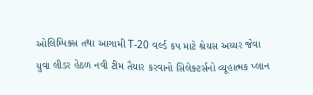ઓલિમ્પિક્સ તથા આગામી T-20 વર્લ્ડ કપ માટે શ્રેયસ અય્યર જેવા યુવા લીડર હેઠળ નવી ટીમ તૈયાર કરવાનો સિલેક્ટર્સનો વ્યૂહાત્મક પ્લાન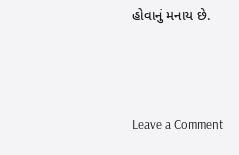હોવાનું મનાય છે.




Leave a Comment